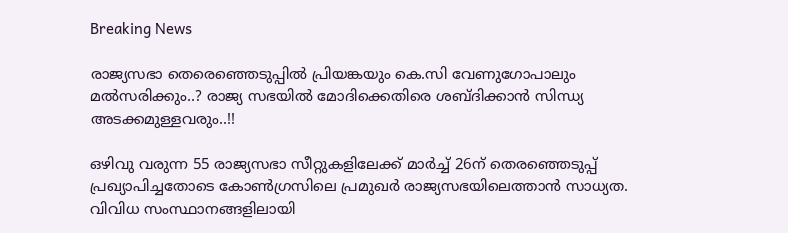Breaking News

രാജ്യസഭാ തെരെഞ്ഞെടുപ്പിൽ പ്രിയങ്കയും കെ.സി വേണുഗോപാലും മല്‍സരിക്കും..? രാജ്യ സഭയിൽ മോദിക്കെതിരെ ശബ്ദിക്കാൻ സിന്ധ്യ അടക്കമുള്ളവരും..!!

ഒഴിവു വരുന്ന 55 രാജ്യസഭാ സീറ്റുകളിലേക്ക് മാര്‍ച്ച്‌ 26ന് തെരഞ്ഞെടുപ്പ് പ്രഖ്യാപിച്ചതോടെ കോണ്‍ഗ്രസിലെ പ്രമുഖര്‍ രാജ്യസഭയിലെത്താന്‍ സാധ്യത.
വിവിധ സംസ്ഥാനങ്ങളിലായി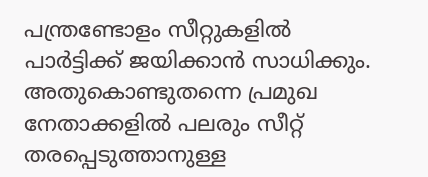പന്ത്രണ്ടോളം സീറ്റുകളില്‍ പാര്‍ട്ടിക്ക് ജയിക്കാന്‍ സാധിക്കും. അതുകൊണ്ടുതന്നെ പ്രമുഖ നേതാക്കളില്‍ പലരും സീറ്റ് തരപ്പെടുത്താനുള്ള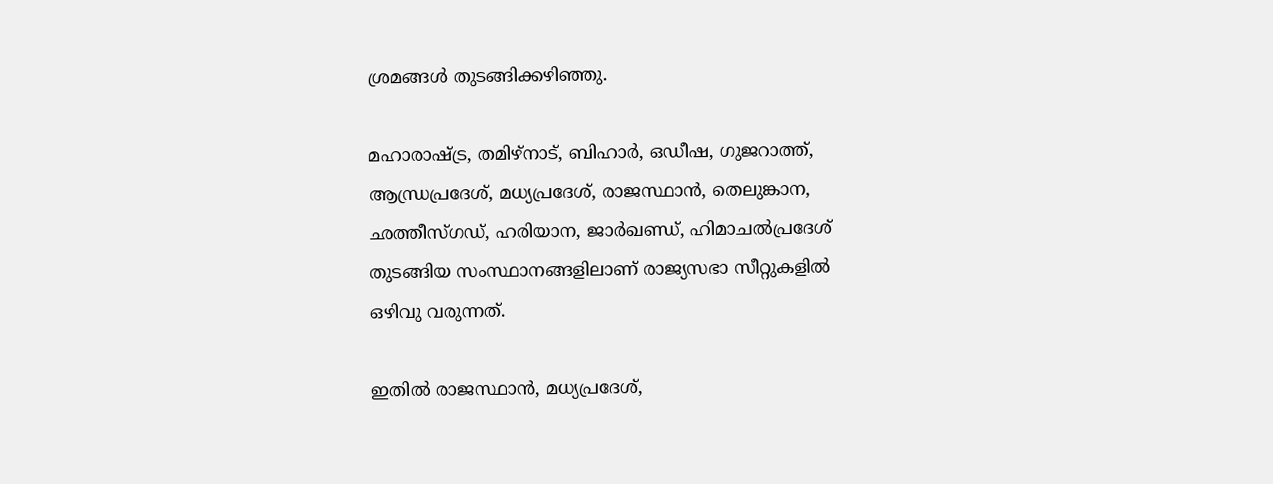ശ്രമങ്ങള്‍ തുടങ്ങിക്കഴിഞ്ഞു.

മഹാരാഷ്ട്ര, തമിഴ്നാട്, ബിഹാര്‍, ഒഡീഷ, ഗുജറാത്ത്, ആന്ധ്രപ്രദേശ്, മധ്യപ്രദേശ്, രാജസ്ഥാന്‍, തെലുങ്കാന, ഛത്തീസ്ഗഡ്, ഹരിയാന, ജാര്‍ഖണ്ഡ്, ഹിമാചല്‍പ്രദേശ് തുടങ്ങിയ സംസ്ഥാനങ്ങളിലാണ് രാജ്യസഭാ സീറ്റുകളില്‍ ഒഴിവു വരുന്നത്.

ഇതില്‍ രാജസ്ഥാന്‍, മധ്യപ്രദേശ്,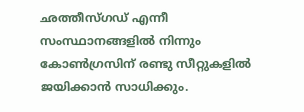ഛത്തീസ്ഗഡ് എന്നീ സംസ്ഥാനങ്ങളില്‍ നിന്നും കോണ്‍ഗ്രസിന് രണ്ടു സീറ്റുകളില്‍ ജയിക്കാന്‍ സാധിക്കും.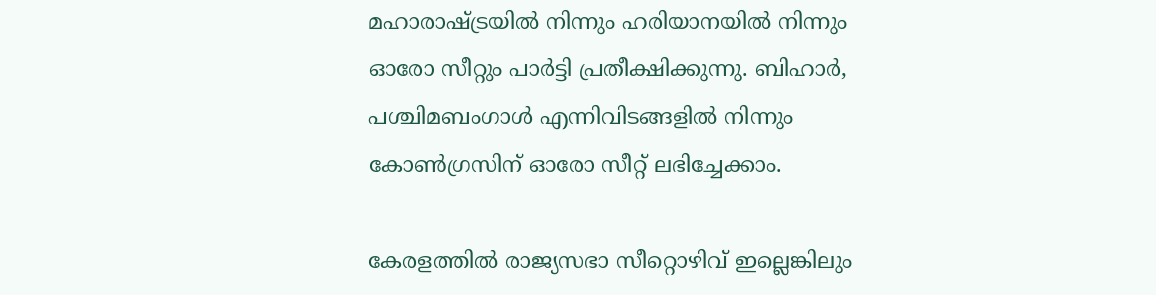മഹാരാഷ്ട്രയില്‍ നിന്നും ഹരിയാനയില്‍ നിന്നും ഓരോ സീറ്റും പാര്‍ട്ടി പ്രതീക്ഷിക്കുന്നു. ബിഹാര്‍, പശ്ചിമബംഗാള്‍ എന്നിവിടങ്ങളില്‍ നിന്നും കോണ്‍ഗ്രസിന് ഓരോ സീറ്റ് ലഭിച്ചേക്കാം.

കേരളത്തില്‍ രാജ്യസഭാ സീറ്റൊഴിവ് ഇല്ലെങ്കിലും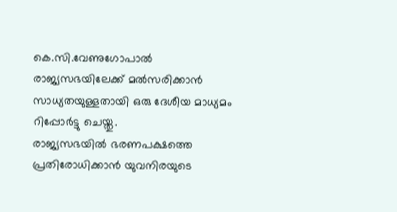കെ.സി.വേണുഗോപാല്‍ രാജ്യസഭയിലേക്ക് മല്‍സരിക്കാന്‍ സാധ്യതയുള്ളതായി ഒരു ദേശീയ മാധ്യമം റിപ്പോര്‍ട്ടു ചെയ്തു.
രാജ്യസഭയില്‍ ഭരണപക്ഷത്തെ പ്രതിരോധിക്കാന്‍ യുവനിരയുടെ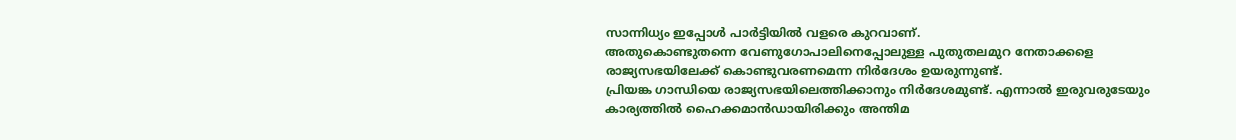സാന്നിധ്യം ഇപ്പോള്‍ പാര്‍ട്ടിയില്‍ വളരെ കുറവാണ്.
അതുകൊണ്ടുതന്നെ വേണുഗോപാലിനെപ്പോലുള്ള പുതുതലമുറ നേതാക്കളെ രാജ്യസഭയിലേക്ക് കൊണ്ടുവരണമെന്ന നിര്‍ദേശം ഉയരുന്നുണ്ട്.
പ്രിയങ്ക ഗാന്ധിയെ രാജ്യസഭയിലെത്തിക്കാനും നിര്‍ദേശമുണ്ട്. എന്നാല്‍ ഇരുവരുടേയും കാര്യത്തില്‍ ഹൈക്കമാന്‍ഡായിരിക്കും അന്തിമ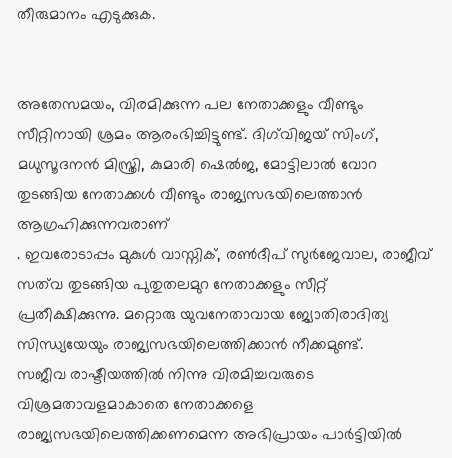തീരുമാനം എടുക്കുക.


അതേസമയം, വിരമിക്കുന്ന പല നേതാക്കളും വീണ്ടും സീറ്റിനായി ശ്രമം ആരംഭിച്ചിട്ടുണ്ട്. ദിഗ്‌വിജയ് സിംഗ്, മധുസൂദനന്‍ മിസ്ത്രി, കുമാരി ഷെല്‍ജ, മോട്ടിലാല്‍ വോറ തുടങ്ങിയ നേതാക്കള്‍ വീണ്ടും രാജ്യസഭയിലെത്താന്‍ ആഗ്രഹിക്കുന്നവരാണ്
. ഇവരോടാപ്പം മുകുള്‍ വാസ്നിക്, രണ്‍ദീപ് സുര്‍ജേവാല, രാജീവ് സത്‌വ തുടങ്ങിയ പുതുതലമുറ നേതാക്കളും സീറ്റ് പ്രതീക്ഷിക്കുന്നു. മറ്റൊരു യുവനേതാവായ ജ്യോതിരാദിത്യ സിന്ധ്യയേയും രാജ്യസഭയിലെത്തിക്കാന്‍ നീക്കമുണ്ട്.
സജീവ രാഷ്ടീയത്തില്‍ നിന്നു വിരമിച്ചവരുടെ വിശ്രമതാവളമാകാതെ നേതാക്കളെ രാജ്യസഭയിലെത്തിക്കണമെന്ന അഭിപ്രായം പാര്‍ട്ടിയില്‍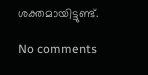ശക്തമായിട്ടുണ്ട്.

No comments